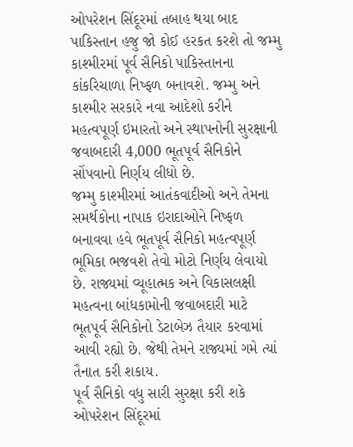ઓપરેશન સિંદૂરમાં તબાહ થયા બાદ પાકિસ્તાન હજુ જો કોઈ હરકત કરશે તો જમ્મુ કાશ્મીરમાં પૂર્વ સૈનિકો પાકિસ્તાનના કાંકરિચાળા નિષ્ફળ બનાવશે. જમ્મુ અને કાશ્મીર સરકારે નવા આદેશો કરીને મહત્વપૂર્ણ ઇમારતો અને સ્થાપનોની સુરક્ષાની જવાબદારી 4,000 ભૂતપૂર્વ સૈનિકોને સોંપવાનો નિર્ણય લીધો છે.
જમ્મુ કાશ્મીરમાં આતંકવાદીઓ અને તેમના સમર્થકોના નાપાક ઇરાદાઓને નિષ્ફળ બનાવવા હવે ભૂતપૂર્વ સૈનિકો મહત્વપૂર્ણ ભૂમિકા ભજવશે તેવો મોટો નિર્ણય લેવાયો છે. રાજ્યમાં વ્યૂહાત્મક અને વિકાસલક્ષી મહત્વના બાંધકામોની જવાબદારી માટે ભૂતપૂર્વ સૈનિકોનો ડેટાબેઝ તૈયાર કરવામાં આવી રહ્યો છે. જેથી તેમને રાજ્યમાં ગમે ત્યાં તૈનાત કરી શકાય.
પૂર્વ સૈનિકો વધુ સારી સુરક્ષા કરી શકે
ઓપરેશન સિંદૂરમાં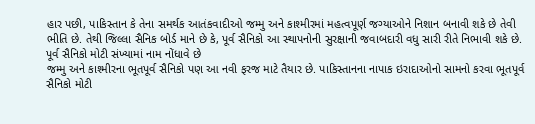હાર પછી, પાકિસ્તાન કે તેના સમર્થક આતંકવાદીઓ જમ્મુ અને કાશ્મીરમાં મહત્વપૂર્ણ જગ્યાઓને નિશાન બનાવી શકે છે તેવી ભીતિ છે. તેથી જિલ્લા સૈનિક બોર્ડ માને છે કે, પૂર્વ સૈનિકો આ સ્થાપનોની સુરક્ષાની જવાબદારી વધુ સારી રીતે નિભાવી શકે છે.
પૂર્વ સૈનિકો મોટી સંખ્યામાં નામ નોંધાવે છે
જમ્મુ અને કાશ્મીરના ભૂતપૂર્વ સૈનિકો પણ આ નવી ફરજ માટે તૈયાર છે. પાકિસ્તાનના નાપાક ઇરાદાઓનો સામનો કરવા ભૂતપૂર્વ સૈનિકો મોટી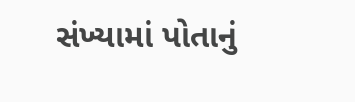સંખ્યામાં પોતાનું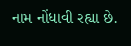નામ નોંધાવી રહ્યા છે.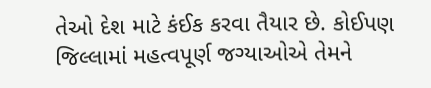તેઓ દેશ માટે કંઈક કરવા તૈયાર છે. કોઈપણ જિલ્લામાં મહત્વપૂર્ણ જગ્યાઓએ તેમને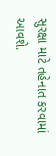સુરક્ષા માટે તહેનાત કરવામાં આવશે.